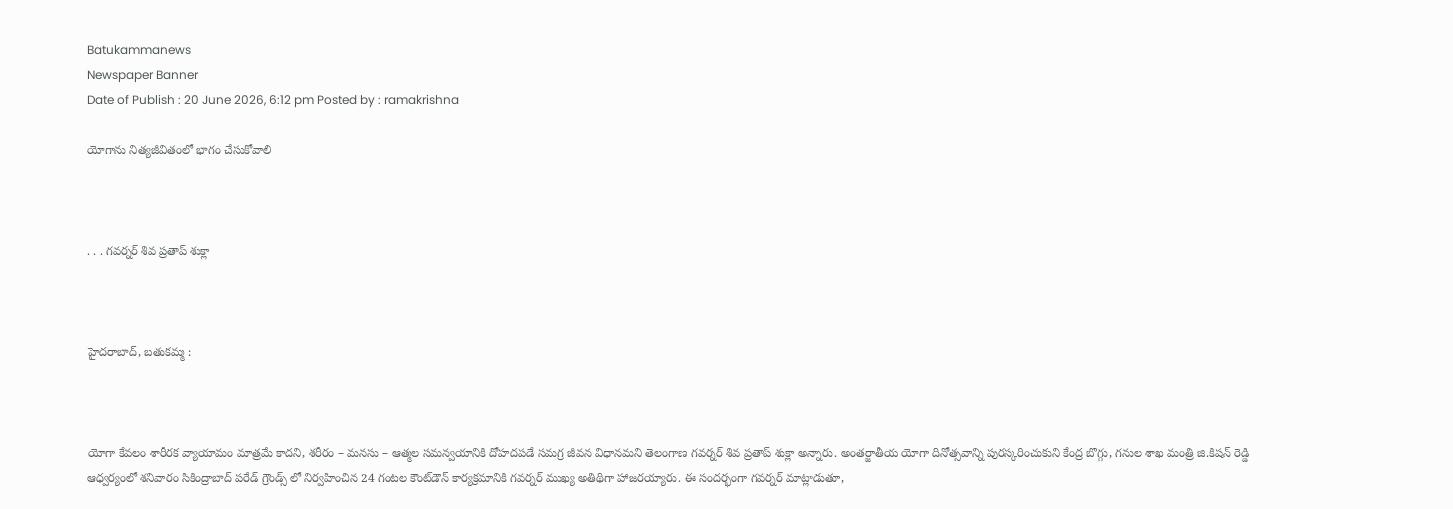Batukammanews
Newspaper Banner
Date of Publish : 20 June 2026, 6:12 pm Posted by : ramakrishna

యోగాను నిత్యజీవితంలో భాగం చేసుకోవాలి



. . . గవర్నర్ శివ ప్రతాప్ శుక్లా



హైదరాబాద్, బతుకమ్మ :



యోగా కేవలం శారీరక వ్యాయామం మాత్రమే కాదని, శరీరం – మనసు – ఆత్మల సమన్వయానికి దోహదపడే సమగ్ర జీవన విధానమని తెలంగాణ గవర్నర్ శివ ప్రతాప్ శుక్లా అన్నారు. అంతర్జాతీయ యోగా దినోత్సవాన్ని పురస్కరించుకుని కేంద్ర బొగ్గు, గనుల శాఖ మంత్రి జి.కిషన్ రెడ్డి ఆధ్వర్యంలో శనివారం సికింద్రాబాద్ పరేడ్ గ్రౌండ్స్‌ లో నిర్వహించిన 24 గంటల కౌంట్‌డౌన్ కార్యక్రమానికి గవర్నర్ ముఖ్య అతిథిగా హాజరయ్యారు. ఈ సందర్భంగా గవర్నర్ మాట్లాడుతూ,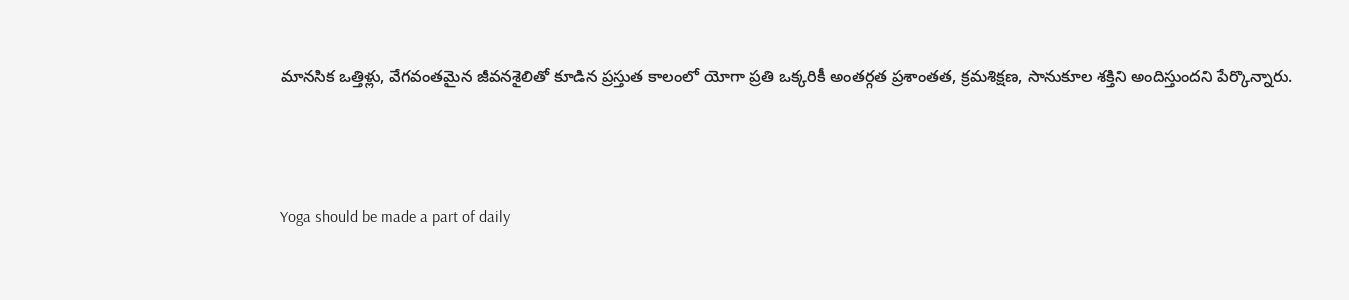మానసిక ఒత్తిళ్లు, వేగవంతమైన జీవనశైలితో కూడిన ప్రస్తుత కాలంలో యోగా ప్రతి ఒక్కరికీ అంతర్గత ప్రశాంతత, క్రమశిక్షణ, సానుకూల శక్తిని అందిస్తుందని పేర్కొన్నారు.



Yoga should be made a part of daily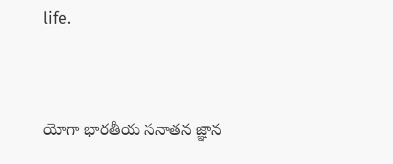life.



యోగా భారతీయ సనాతన జ్ఞాన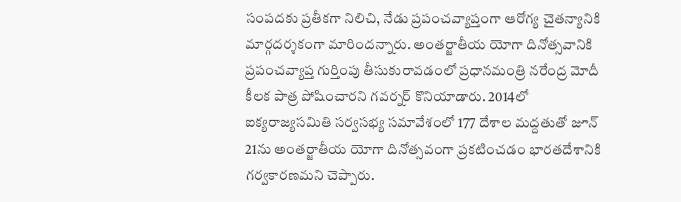సంపదకు ప్రతీకగా నిలిచి, నేడు ప్రపంచవ్యాప్తంగా ఆరోగ్య చైతన్యానికి మార్గదర్శకంగా మారిందన్నారు. అంతర్జాతీయ యోగా దినోత్సవానికి ప్రపంచవ్యాప్త గుర్తింపు తీసుకురావడంలో ప్రధానమంత్రి నరేంద్ర మోదీ కీలక పాత్ర పోషించారని గవర్నర్ కొనియాడారు. 2014లో ఐక్యరాజ్యసమితి సర్వసభ్య సమావేశంలో 177 దేశాల మద్దతుతో జూన్ 21ను అంతర్జాతీయ యోగా దినోత్సవంగా ప్రకటించడం భారతదేశానికి గర్వకారణమని చెప్పారు.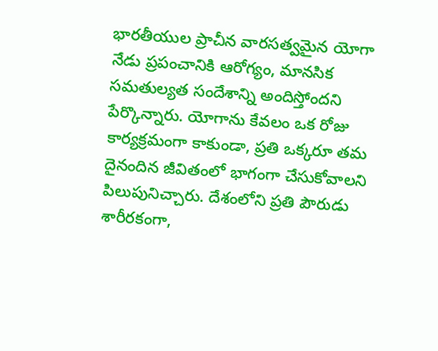భారతీయుల ప్రాచీన వారసత్వమైన యోగా నేడు ప్రపంచానికి ఆరోగ్యం, మానసిక సమతుల్యత సందేశాన్ని అందిస్తోందని పేర్కొన్నారు. యోగాను కేవలం ఒక రోజు కార్యక్రమంగా కాకుండా, ప్రతి ఒక్కరూ తమ దైనందిన జీవితంలో భాగంగా చేసుకోవాలని పిలుపునిచ్చారు. దేశంలోని ప్రతి పౌరుడు శారీరకంగా,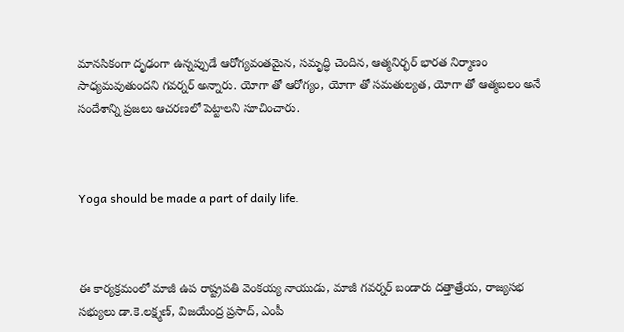మానసికంగా దృఢంగా ఉన్నప్పుడే ఆరోగ్యవంతమైన, సమృద్ధి చెందిన, ఆత్మనిర్భర్ భారత నిర్మాణం సాధ్యమవుతుందని గవర్నర్ అన్నారు. యోగా తో ఆరోగ్యం, యోగా తో సమతుల్యత, యోగా తో ఆత్మబలం అనే సందేశాన్ని ప్రజలు ఆచరణలో పెట్టాలని సూచించారు.



Yoga should be made a part of daily life.



ఈ కార్యక్రమంలో మాజీ ఉప రాష్ట్రపతి వెంకయ్య నాయుడు, మాజీ గవర్నర్ బండారు దత్తాత్రేయ, రాజ్యసభ సభ్యులు డా.కె.లక్ష్మణ్, విజయేంద్ర ప్రసాద్, ఎంపీ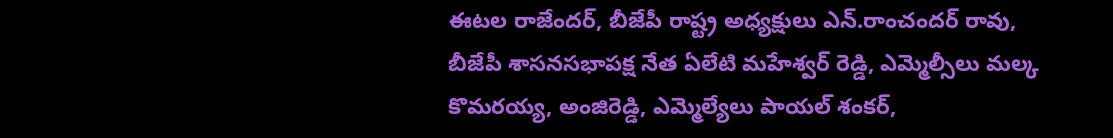ఈటల రాజేందర్, బీజేపీ రాష్ట్ర అధ్యక్షులు ఎన్.రాంచందర్ రావు, బీజేపీ శాసనసభాపక్ష నేత ఏలేటి మహేశ్వర్ రెడ్డి, ఎమ్మెల్సీలు మల్క కొమరయ్య, అంజిరెడ్డి, ఎమ్మెల్యేలు పాయల్ శంకర్,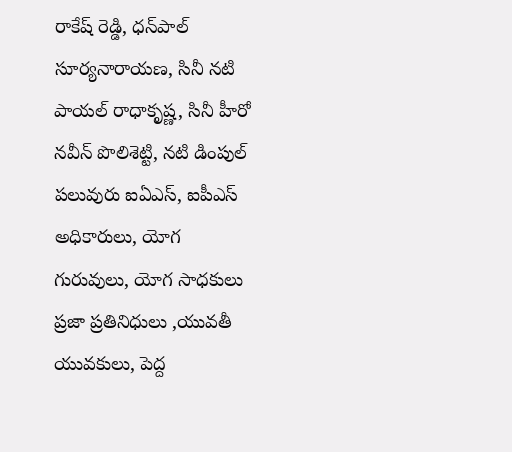రాకేష్ రెడ్డి, ధన్‌పాల్ సూర్యనారాయణ, సినీ నటి పాయల్ రాధాకృష్ణ, సినీ హీరో నవీన్ పొలిశెట్టి, నటి డింపుల్ పలువురు ఐఏఎస్, ఐపీఎస్ అధికారులు, యోగ గురువులు, యోగ సాధకులు ప్రజా ప్రతినిధులు ,యువతీ యువకులు, పెద్ద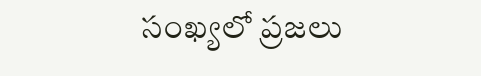సంఖ్యలో ప్రజలు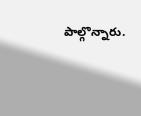పాల్గొన్నారు.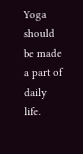Yoga should be made a part of daily life.